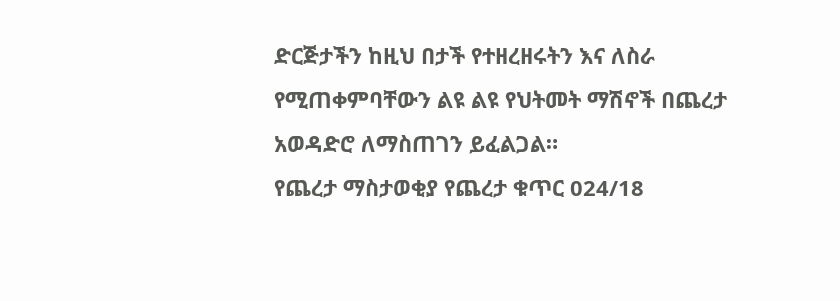ድርጅታችን ከዚህ በታች የተዘረዘሩትን እና ለስራ የሚጠቀምባቸውን ልዩ ልዩ የህትመት ማሽኖች በጨረታ አወዳድሮ ለማስጠገን ይፈልጋል።
የጨረታ ማስታወቂያ የጨረታ ቁጥር 024/18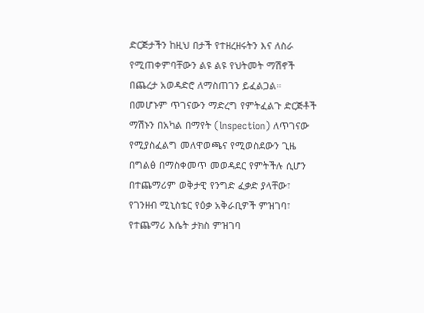ድርጅታችን ከዚህ በታች የተዘረዘሩትን እና ለስራ የሚጠቀምባቸውን ልዩ ልዩ የህትመት ማሽኖች በጨረታ አወዳድሮ ለማስጠገን ይፈልጋል። በመሆኑም ጥገናውን ማድረግ የምትፈልጉ ድርጅቶች ማሽኑን በአካል በማየት (lnspection) ለጥገናው የሚያስፈልግ መለዋወጫና የሚወስደውን ጊዜ በግልፅ በማስቀመጥ መወዳደር የምትችሉ ሲሆን በተጨማሪም ወቅታዊ የንግድ ፈቃድ ያላቸው፣ የገንዘብ ሚኒስቴር የዕቃ አቅራቢዎች ምዝገባ፣ የተጨማሪ እሴት ታክስ ምዝገባ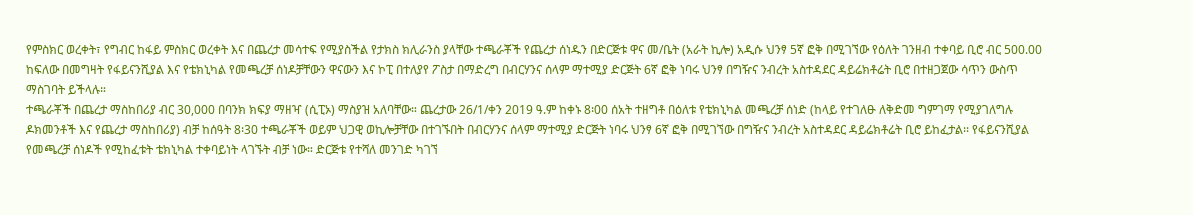የምስክር ወረቀት፣ የግብር ከፋይ ምስክር ወረቀት እና በጨረታ መሳተፍ የሚያስችል የታክስ ክሊራንስ ያላቸው ተጫራቾች የጨረታ ሰነዱን በድርጅቱ ዋና መ/ቤት (አራት ኪሎ) አዲሱ ህንፃ 5ኛ ፎቅ በሚገኘው የዕለት ገንዘብ ተቀባይ ቢሮ ብር 500.00 ከፍለው በመግዛት የፋይናንሺያል እና የቴክኒካል የመጫረቻ ሰነዶቻቸውን ዋናውን እና ኮፒ በተለያየ ፖስታ በማድረግ በብርሃንና ሰላም ማተሚያ ድርጅት 6ኛ ፎቅ ነባሩ ህንፃ በግዥና ንብረት አስተዳደር ዳይሬክቶሬት ቢሮ በተዘጋጀው ሳጥን ውስጥ ማስገባት ይችላሉ።
ተጫራቾች በጨረታ ማስከበሪያ ብር 30,000 በባንክ ክፍያ ማዘዣ (ሲፒኦ) ማስያዝ አለባቸው። ጨረታው 26/1/ቀን 2019 ዓ.ም ከቀኑ 8፡00 ሰአት ተዘግቶ በዕለቱ የቴክኒካል መጫረቻ ሰነድ (ከላይ የተገለፁ ለቅድመ ግምገማ የሚያገለግሉ ዶክመንቶች እና የጨረታ ማስከበሪያ) ብቻ ከሰዓት 8፡30 ተጫራቾች ወይም ህጋዊ ወኪሎቻቸው በተገኙበት በብርሃንና ሰላም ማተሚያ ድርጅት ነባሩ ህንፃ 6ኛ ፎቅ በሚገኘው በግዥና ንብረት አስተዳደር ዳይሬክቶሬት ቢሮ ይከፈታል፡፡ የፋይናንሺያል የመጫረቻ ሰነዶች የሚከፈቱት ቴክኒካል ተቀባይነት ላገኙት ብቻ ነው። ድርጅቱ የተሻለ መንገድ ካገኘ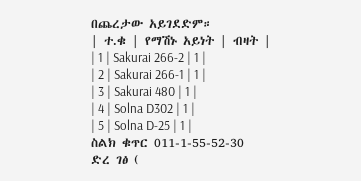በጨረታው አይገደድም።
| ተ.ቁ | የማሽኑ አይነት | ብዛት |
| 1 | Sakurai 266-2 | 1 |
| 2 | Sakurai 266-1 | 1 |
| 3 | Sakurai 480 | 1 |
| 4 | Solna D302 | 1 |
| 5 | Solna D-25 | 1 |
ስልክ ቁጥር 011-1-55-52-30
ድረ ገፅ (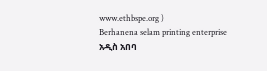www.ethbspe.org )
Berhanena selam printing enterprise
አዲስ አበባ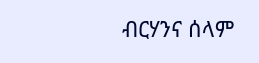ብርሃንና ሰላም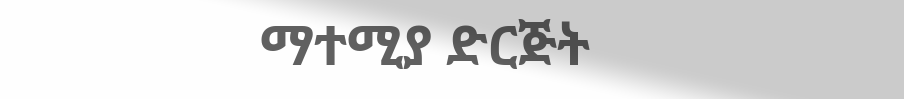ማተሚያ ድርጅት